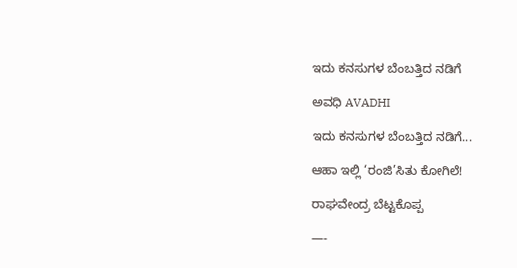ಇದು ಕನಸುಗಳ ಬೆಂಬತ್ತಿದ ನಡಿಗೆ‍

ಅವಧಿ AVADHI

ಇದು ಕನಸುಗಳ ಬೆಂಬತ್ತಿದ ನಡಿಗೆ...

ಆಹಾ ಇಲ್ಲಿ ‘ರಂಜಿ’ಸಿತು ಕೋಗಿಲೆ!

ರಾಘವೇಂದ್ರ ಬೆಟ್ಟಕೊಪ್ಪ

—-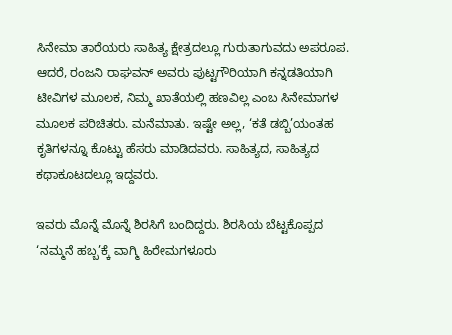ಸಿನೇಮಾ ತಾರೆಯರು ಸಾಹಿತ್ಯ ಕ್ಷೇತ್ರದಲ್ಲೂ ಗುರುತಾಗುವದು ಅಪರೂಪ. ಆದರೆ, ರಂಜನಿ ರಾಘವನ್ ಅವರು ಪುಟ್ಟಗೌರಿಯಾಗಿ ಕನ್ನಡತಿಯಾಗಿ ಟೀವಿಗಳ ಮೂಲಕ, ನಿಮ್ಮ ಖಾತೆಯಲ್ಲಿ ಹಣವಿಲ್ಲ ಎಂಬ ಸಿನೇಮಾಗಳ ಮೂಲಕ ಪರಿಚಿತರು. ಮನೆಮಾತು. ಇಷ್ಟೇ ಅಲ್ಲ, ‘ಕತೆ ಡಬ್ಬಿ’ಯಂತಹ ಕೃತಿಗಳನ್ನೂ ಕೊಟ್ಟು ಹೆಸರು ಮಾಡಿದವರು. ಸಾಹಿತ್ಯದ, ಸಾಹಿತ್ಯದ ಕಥಾಕೂಟದಲ್ಲೂ ಇದ್ದವರು.

ಇವರು ಮೊನ್ನೆ ಮೊನ್ನೆ ಶಿರಸಿಗೆ ಬಂದಿದ್ದರು. ಶಿರಸಿಯ ಬೆಟ್ಟಕೊಪ್ಪದ ‘ನಮ್ಮನೆ ಹಬ್ಬ’ಕ್ಕೆ ವಾಗ್ಮಿ ಹಿರೇಮಗಳೂರು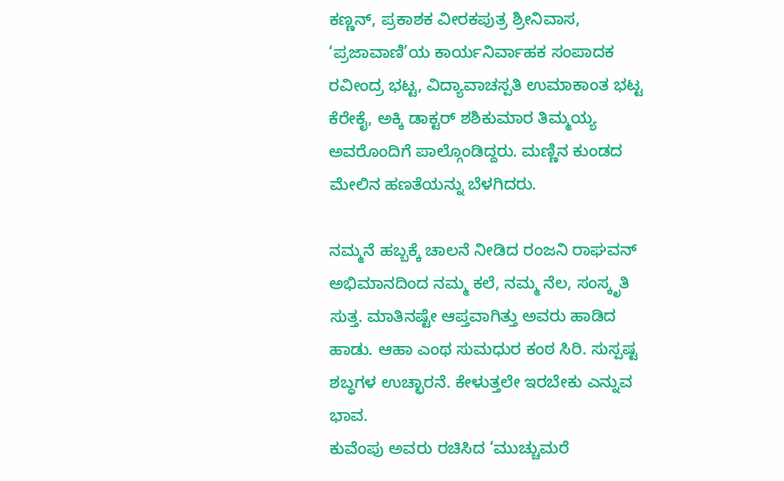ಕಣ್ಣನ್, ಪ್ರಕಾಶಕ ವೀರಕಪುತ್ರ ಶ್ರೀನಿವಾಸ, ‘ಪ್ರಜಾವಾಣಿ’ಯ ಕಾರ್ಯನಿರ್ವಾಹಕ ಸಂಪಾದಕ ರವೀಂದ್ರ ಭಟ್ಟ, ವಿದ್ಯಾವಾಚಸ್ಪತಿ ಉಮಾಕಾಂತ ಭಟ್ಟ ಕೆರೇಕೈ, ಅಕ್ಕಿ ಡಾಕ್ಟರ್ ಶಶಿಕುಮಾರ ತಿಮ್ಮಯ್ಯ ಅವರೊಂದಿಗೆ ಪಾಲ್ಗೊಂಡಿದ್ದರು. ಮಣ್ಣಿನ ಕುಂಡದ ಮೇಲಿನ ಹಣತೆಯನ್ನು ಬೆಳಗಿದರು.

ನಮ್ಮನೆ ಹಬ್ಬಕ್ಕೆ ಚಾಲನೆ ನೀಡಿದ ರಂಜನಿ ರಾಘವನ್ ಅಭಿಮಾನದಿಂದ ನಮ್ಮ ಕಲೆ, ನಮ್ಮ ನೆಲ, ಸಂಸ್ಕೃತಿ ಸುತ್ತ. ಮಾತಿನಷ್ಟೇ ಆಪ್ತವಾಗಿತ್ತು ಅವರು ಹಾಡಿದ ಹಾಡು. ಆಹಾ ಎಂಥ ಸುಮಧುರ ಕಂಠ ಸಿರಿ. ಸುಸ್ಪಷ್ಟ ಶಬ್ಧಗಳ ಉಚ್ಛಾರನೆ. ಕೇಳುತ್ತಲೇ ಇರಬೇಕು ಎನ್ನುವ ಭಾವ.
ಕುವೆಂಪು ಅವರು ರಚಿಸಿದ ‘ಮುಚ್ಚುಮರೆ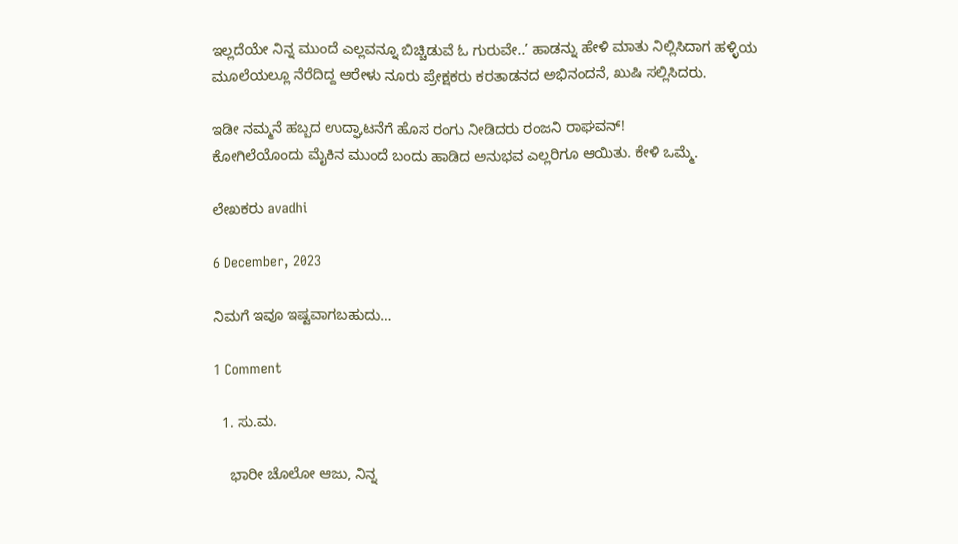ಇಲ್ಲದೆಯೇ ನಿನ್ನ ಮುಂದೆ ಎಲ್ಲವನ್ನೂ ಬಿಚ್ಚಿಡುವೆ ಓ ಗುರುವೇ..’ ಹಾಡನ್ನು ಹೇಳಿ ಮಾತು ನಿಲ್ಲಿಸಿದಾಗ ಹಳ್ಳಿಯ ಮೂಲೆಯಲ್ಲೂ ನೆರೆದಿದ್ದ ಆರೇಳು ನೂರು ಪ್ರೇಕ್ಷಕರು ಕರತಾಡನದ ಅಭಿನಂದನೆ, ಖುಷಿ ಸಲ್ಲಿಸಿದರು.

ಇಡೀ ನಮ್ಮನೆ ಹಬ್ಬದ ಉದ್ಘಾಟನೆಗೆ ಹೊಸ ರಂಗು ನೀಡಿದರು ರಂಜನಿ ರಾಘವನ್!
ಕೋಗಿಲೆಯೊಂದು ಮೈಕಿನ ಮುಂದೆ ಬಂದು ಹಾಡಿದ ಅನುಭವ ಎಲ್ಲರಿಗೂ ಆಯಿತು. ಕೇಳಿ ಒಮ್ಮೆ.

ಲೇಖಕರು avadhi

6 December, 2023

ನಿಮಗೆ ಇವೂ ಇಷ್ಟವಾಗಬಹುದು…

1 Comment

  1. ಸು.ಮ.

    ಭಾರೀ ಚೊಲೋ ಆಜು, ನಿನ್ನ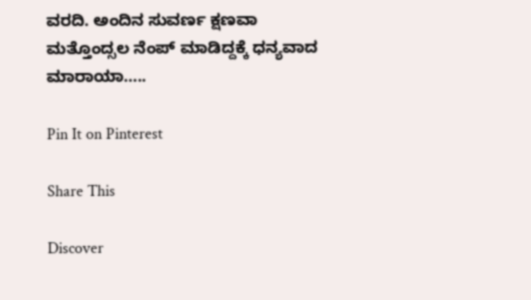ವರದಿ. ಅಂದಿನ ಸುವರ್ಣ ಕ್ಷಣವಾ ಮತ್ತೊಂದ್ಸಲ ನೆಂಪ್‌ ಮಾಡಿದ್ದಕ್ಕೆ ಧನ್ಯವಾದ ಮಾರಾಯಾ…..

Pin It on Pinterest

Share This

Discover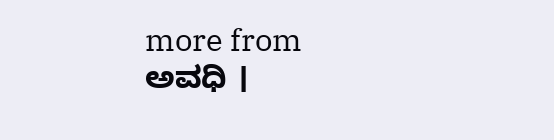more from ಅವಧಿ ।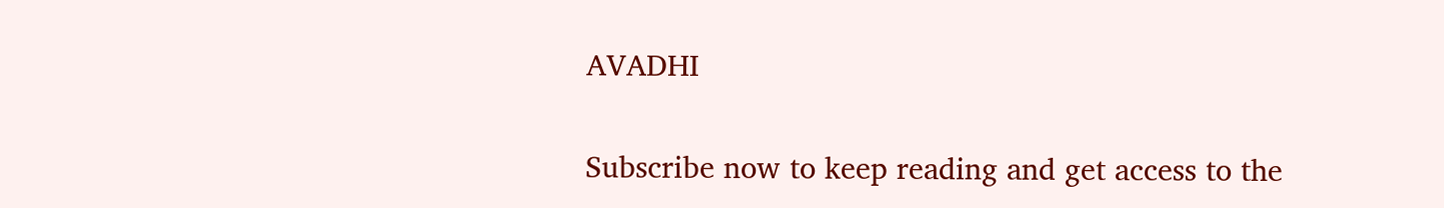AVADHI

Subscribe now to keep reading and get access to the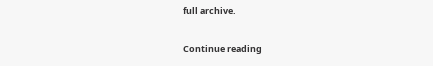full archive.

Continue reading